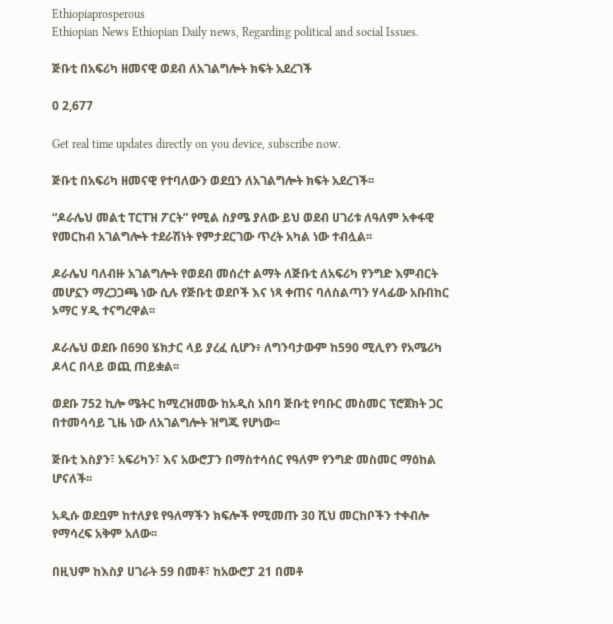Ethiopiaprosperous
Ethiopian News Ethiopian Daily news, Regarding political and social Issues.

ጅቡቲ በአፍሪካ ዘመናዊ ወደብ ለአገልግሎት ክፍት አደረገች

0 2,677

Get real time updates directly on you device, subscribe now.

ጅቡቲ በአፍሪካ ዘመናዊ የተባለውን ወደቧን ለአገልግሎት ክፍት አደረገች፡፡

“ዶራሌህ መልቲ ፐርፐዝ ፖርት” የሚል ስያሜ ያለው ይህ ወደብ ሀገሪቱ ለዓለም አቀፋዊ የመርከብ አገልግሎት ተደራሽነት የምታደርገው ጥረት አካል ነው ተብሏል፡፡

ዶራሌህ ባለብዙ አገልግሎት የወደብ መሰረተ ልማት ለጅቡቲ ለአፍሪካ የንግድ እምብርት መሆኗን ማረጋጋጫ ነው ሲሉ የጅቡቲ ወደቦች እና ነጻ ቀጠና ባለስልጣን ሃላፊው አቡበከር ኦማር ሃዲ ተናግረዋል፡፡

ዶራሌህ ወደቡ በ690 ሄክታር ላይ ያረፈ ሲሆን፥ ለግንባታውም ከ590 ሚሊየን የአሜሪካ ዶላር በላይ ወጪ ጠይቋል፡፡

ወደቡ 752 ኪሎ ሜትር ከሚረዝመው ከአዲስ አበባ ጅቡቲ የባቡር መስመር ፕሮጀክት ጋር በተመሳሳይ ጊዜ ነው ለአገልግሎት ዝግጁ የሆነው፡፡

ጅቡቲ እስያን፣ አፍሪካን፣ እና አውሮፓን በማስተሳሰር የዓለም የንግድ መስመር ማዕከል ሆናለች፡፡

አዲሱ ወደቧም ከተለያዩ የዓለማችን ክፍሎች የሚመጡ 30 ሺህ መርከቦችን ተቀብሎ የማሳረፍ አቅም አለው፡፡

በዚህም ከእስያ ሀገራት 59 በመቶ፣ ከአውሮፓ 21 በመቶ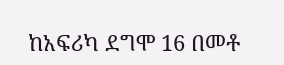ከአፍሪካ ደግሞ 16 በመቶ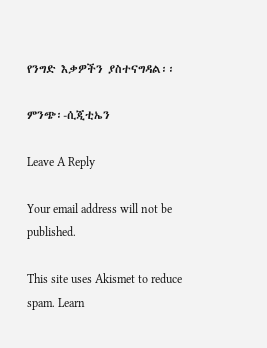የንግድ እቃዎችን ያስተናግዳል፡፡

ምንጭ፡-ሲጂቲኤን

Leave A Reply

Your email address will not be published.

This site uses Akismet to reduce spam. Learn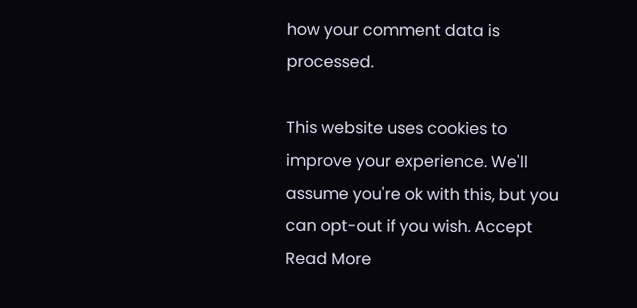how your comment data is processed.

This website uses cookies to improve your experience. We'll assume you're ok with this, but you can opt-out if you wish. Accept Read More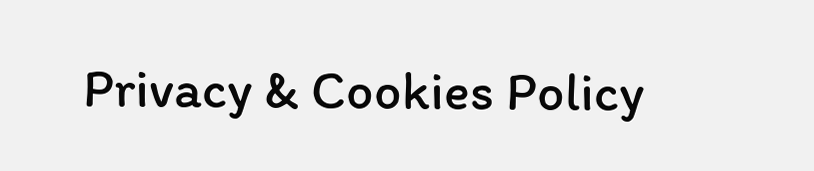Privacy & Cookies Policy